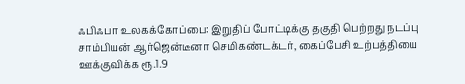ஃபிஃபா உலகக்கோப்பை: இறுதிப் போட்டிக்கு தகுதி பெற்றது நடப்பு சாம்பியன் ஆர்ஜென்டீனா செமிகண்டக்டர், கைப்பேசி உற்பத்தியை ஊக்குவிக்க ரூ.1.9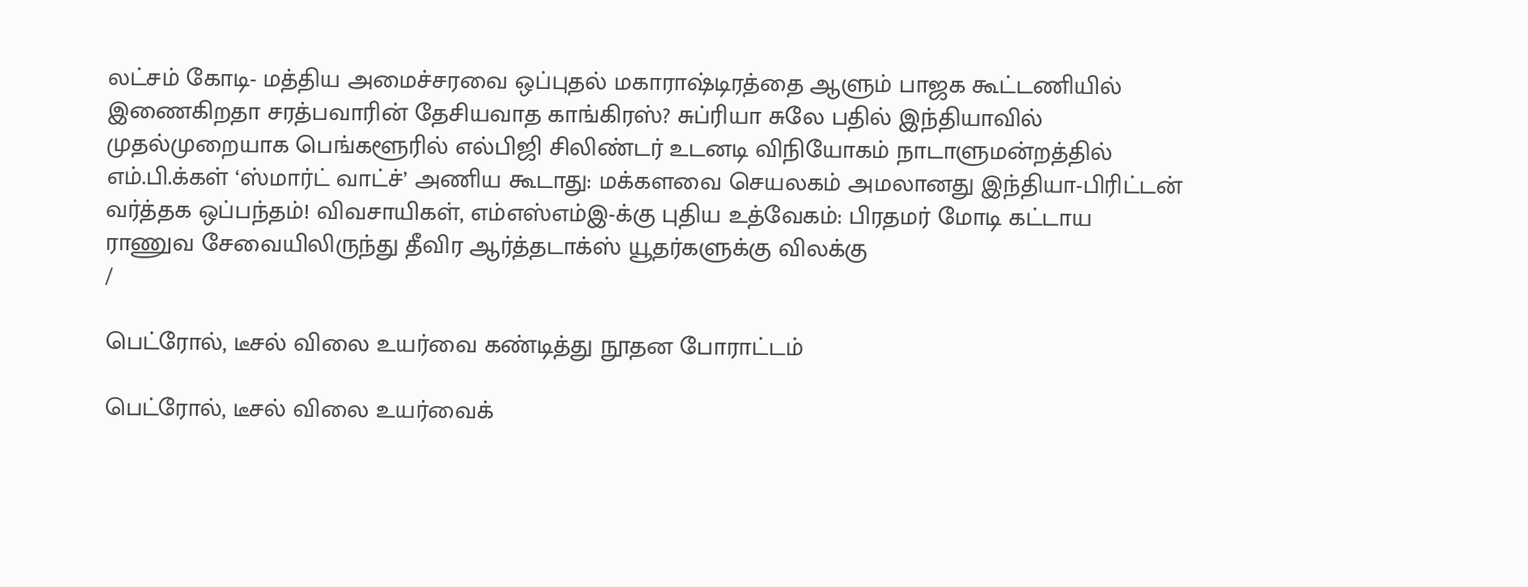லட்சம் கோடி- மத்திய அமைச்சரவை ஒப்புதல் மகாராஷ்டிரத்தை ஆளும் பாஜக கூட்டணியில் இணைகிறதா சரத்பவாரின் தேசியவாத காங்கிரஸ்? சுப்ரியா சுலே பதில் இந்தியாவில் முதல்முறையாக பெங்களூரில் எல்பிஜி சிலிண்டர் உடனடி விநியோகம் நாடாளுமன்றத்தில் எம்.பி.க்கள் ‘ஸ்மார்ட் வாட்ச்’ அணிய கூடாது: மக்களவை செயலகம் அமலானது இந்தியா-பிரிட்டன் வர்த்தக ஒப்பந்தம்! விவசாயிகள், எம்எஸ்எம்இ-க்கு புதிய உத்வேகம்: பிரதமர் மோடி கட்டாய ராணுவ சேவையிலிருந்து தீவிர ஆர்த்தடாக்ஸ் யூதர்களுக்கு விலக்கு
/

பெட்ரோல், டீசல் விலை உயர்வை கண்டித்து நூதன போராட்டம்

பெட்ரோல், டீசல் விலை உயர்வைக்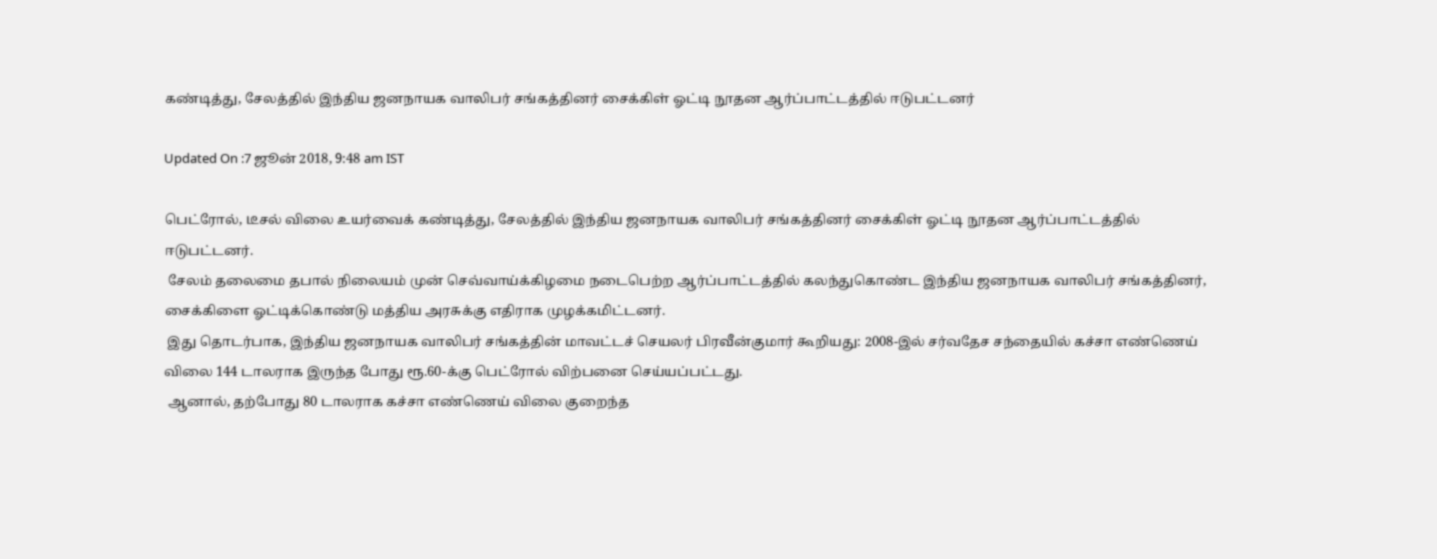கண்டித்து, சேலத்தில் இந்திய ஜனநாயக வாலிபர் சங்கத்தினர் சைக்கிள் ஓட்டி நூதன ஆர்ப்பாட்டத்தில் ஈடுபட்டனர்

Updated On :7 ஜூன் 2018, 9:48 am IST

பெட்ரோல், டீசல் விலை உயர்வைக் கண்டித்து, சேலத்தில் இந்திய ஜனநாயக வாலிபர் சங்கத்தினர் சைக்கிள் ஓட்டி நூதன ஆர்ப்பாட்டத்தில் ஈடுபட்டனர்.
 சேலம் தலைமை தபால் நிலையம் முன் செவ்வாய்க்கிழமை நடைபெற்ற ஆர்ப்பாட்டத்தில் கலந்துகொண்ட இந்திய ஜனநாயக வாலிபர் சங்கத்தினர், சைக்கிளை ஓட்டிக்கொண்டு மத்திய அரசுக்கு எதிராக முழக்கமிட்டனர்.
 இது தொடர்பாக, இந்திய ஜனநாயக வாலிபர் சங்கத்தின் மாவட்டச் செயலர் பிரவீன்குமார் கூறியது: 2008-இல் சர்வதேச சந்தையில் கச்சா எண்ணெய் விலை 144 டாலராக இருந்த போது ரூ.60-க்கு பெட்ரோல் விற்பனை செய்யப்பட்டது.
 ஆனால், தற்போது 80 டாலராக கச்சா எண்ணெய் விலை குறைந்த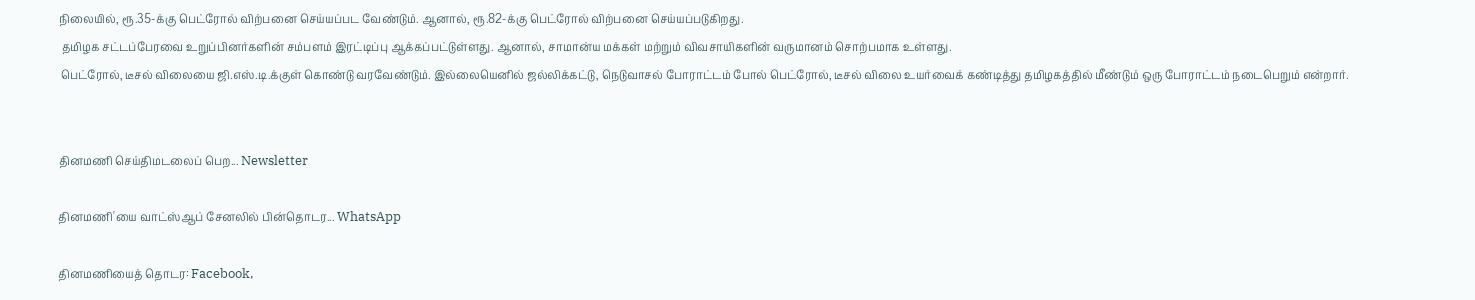நிலையில், ரூ.35-க்கு பெட்ரோல் விற்பனை செய்யப்பட வேண்டும். ஆனால், ரூ.82-க்கு பெட்ரோல் விற்பனை செய்யப்படுகிறது.
 தமிழக சட்டப்பேரவை உறுப்பினர்களின் சம்பளம் இரட்டிப்பு ஆக்கப்பட்டுள்ளது. ஆனால், சாமான்ய மக்கள் மற்றும் விவசாயிகளின் வருமானம் சொற்பமாக உள்ளது.
 பெட்ரோல், டீசல் விலையை ஜி.எஸ்.டி.க்குள் கொண்டு வரவேண்டும். இல்லையெனில் ஜல்லிக்கட்டு, நெடுவாசல் போராட்டம் போல் பெட்ரோல், டீசல் விலை உயர்வைக் கண்டித்து தமிழகத்தில் மீண்டும் ஒரு போராட்டம் நடைபெறும் என்றார்.


தினமணி செய்திமடலைப் பெற... Newsletter

தினமணி'யை வாட்ஸ்ஆப் சேனலில் பின்தொடர... WhatsApp

தினமணியைத் தொடர: Facebook,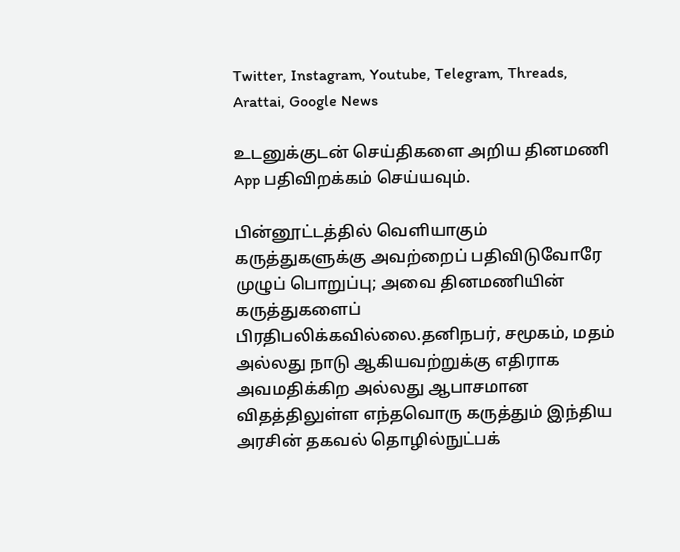Twitter, Instagram, Youtube, Telegram, Threads, Arattai, Google News

உடனுக்குடன் செய்திகளை அறிய தினமணி App பதிவிறக்கம் செய்யவும்.

பின்னூட்டத்தில் வெளியாகும் கருத்துகளுக்கு அவற்றைப் பதிவிடுவோரே முழுப் பொறுப்பு; அவை தினமணியின் கருத்துகளைப் பிரதிபலிக்கவில்லை.தனிநபர், சமூகம், மதம் அல்லது நாடு ஆகியவற்றுக்கு எதிராக அவமதிக்கிற அல்லது ஆபாசமான விதத்திலுள்ள எந்தவொரு கருத்தும் இந்திய அரசின் தகவல் தொழில்நுட்பக்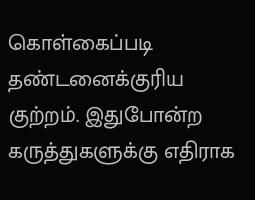கொள்கைப்படி தண்டனைக்குரிய குற்றம். இதுபோன்ற கருத்துகளுக்கு எதிராக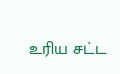உரிய சட்ட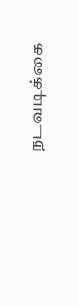நடவடிக்கை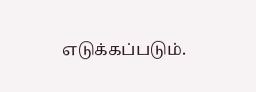எடுக்கப்படும்.